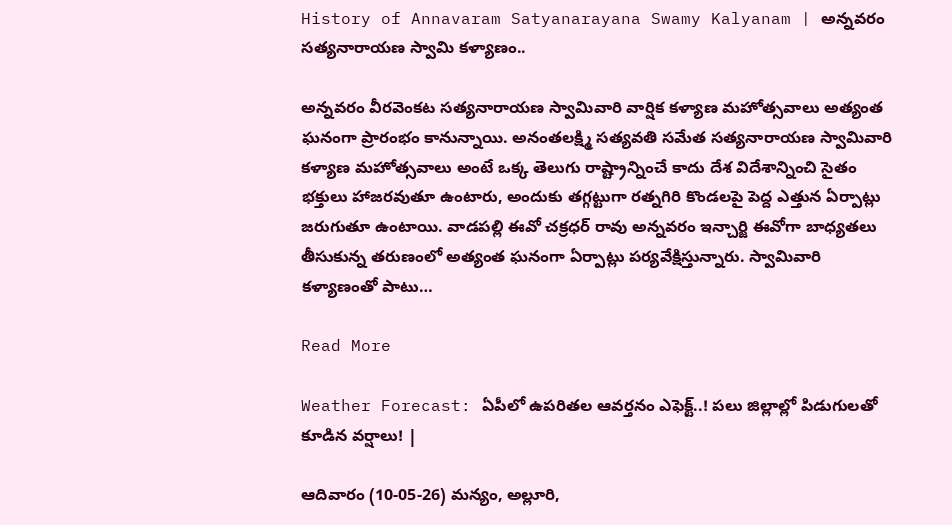History of Annavaram Satyanarayana Swamy Kalyanam | అన్నవరం సత్యనారాయణ స్వామి కళ్యాణం..

అన్నవరం వీరవెంకట సత్యనారాయణ స్వామివారి వార్షిక కళ్యాణ మహోత్సవాలు అత్యంత ఘనంగా ప్రారంభం కానున్నాయి. అనంతలక్ష్మి సత్యవతి సమేత సత్యనారాయణ స్వామివారి కళ్యాణ మహోత్సవాలు అంటే ఒక్క తెలుగు రాష్ట్రాన్నించే కాదు దేశ విదేశాన్నించి సైతం భక్తులు హాజరవుతూ ఉంటారు, అందుకు తగ్గట్టుగా రత్నగిరి కొండలపై పెద్ద ఎత్తున ఏర్పాట్లు జరుగుతూ ఉంటాయి. వాడపల్లి ఈవో చక్రధర్ రావు అన్నవరం ఇన్చార్జి ఈవోగా బాధ్యతలు తీసుకున్న తరుణంలో అత్యంత ఘనంగా ఏర్పాట్లు పర్యవేక్షిస్తున్నారు. స్వామివారి కళ్యాణంతో పాటు…

Read More

Weather Forecast: ఏపీలో ఉపరితల ఆవర్తనం ఎఫెక్ట్..! పలు జిల్లాల్లో పిడుగులతో కూడిన వర్షాలు! |

ఆదివారం (10-05-26) మన్యం, అల్లూరి,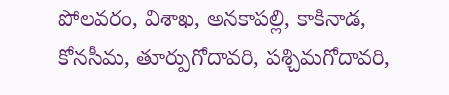పోలవరం, విశాఖ, అనకాపల్లి, కాకినాడ, కోనసీమ, తూర్పుగోదావరి, పశ్చిమగోదావరి,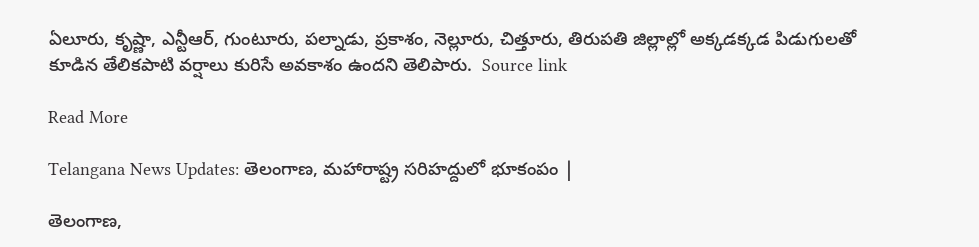ఏలూరు, కృష్ణా, ఎన్టీఆర్, గుంటూరు, పల్నాడు, ప్రకాశం, నెల్లూరు, చిత్తూరు, తిరుపతి జిల్లాల్లో అక్కడక్కడ పిడుగులతో కూడిన తేలికపాటి వర్షాలు కురిసే అవకాశం ఉందని తెలిపారు.  Source link

Read More

Telangana News Updates: తెలంగాణ, మహారాష్ట్ర సరిహద్దులో భూకంపం |

తెలంగాణ,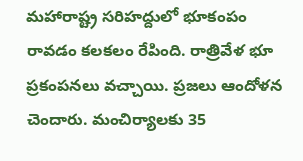మహారాష్ట్ర సరిహద్దులో భూకంపం రావడం కలకలం రేపింది. రాత్రివేళ భూ ప్రకంపనలు వచ్చాయి. ప్రజలు ఆందోళన చెందారు. మంచిర్యాలకు 35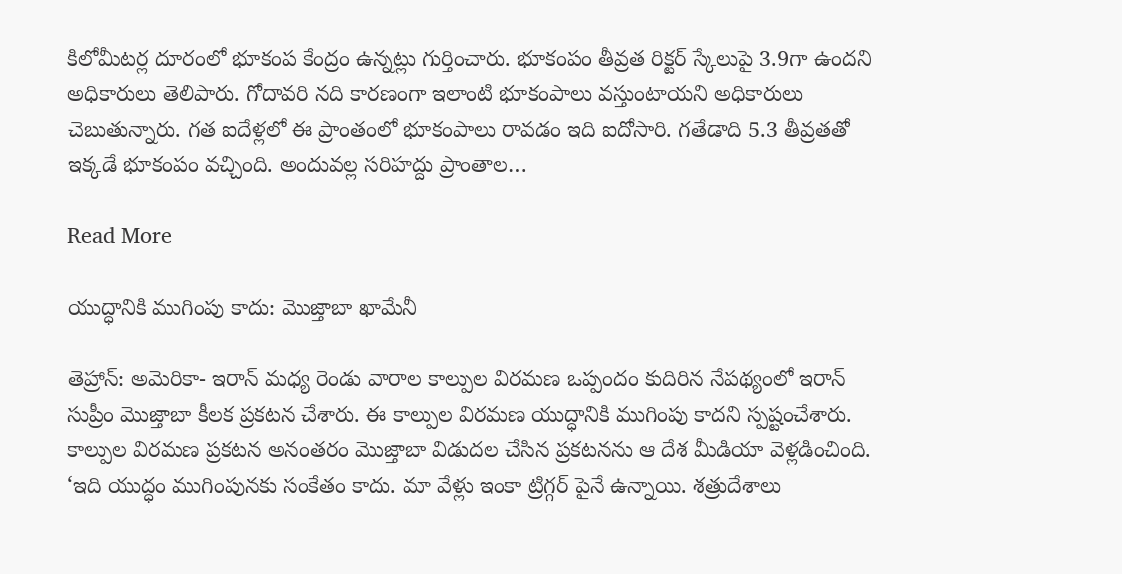కిలోమీటర్ల దూరంలో భూకంప కేంద్రం ఉన్నట్లు గుర్తించారు. భూకంపం తీవ్రత రిక్టర్ స్కేలుపై 3.9గా ఉందని అధికారులు తెలిపారు. గోదావరి నది కారణంగా ఇలాంటి భూకంపాలు వస్తుంటాయని అధికారులు చెబుతున్నారు. గత ఐదేళ్లలో ఈ ప్రాంతంలో భూకంపాలు రావడం ఇది ఐదోసారి. గతేడాది 5.3 తీవ్రతతో ఇక్కడే భూకంపం వచ్చింది. అందువల్ల సరిహద్దు ప్రాంతాల…

Read More

యుద్ధానికి ముగింపు కాదు: మొజ్తాబా ఖామేనీ

తెహ్రాన్: అమెరికా- ఇరాన్ మధ్య రెండు వారాల కాల్పుల విరమణ ఒప్పందం కుదిరిన నేపథ్యంలో ఇరాన్ సుప్రీం మొజ్తాబా కీలక ప్రకటన చేశారు. ఈ కాల్పుల విరమణ యుద్ధానికి ముగింపు కాదని స్పష్టంచేశారు. కాల్పుల విరమణ ప్రకటన అనంతరం మొజ్తాబా విడుదల చేసిన ప్రకటనను ఆ దేశ మీడియా వెళ్లడించింది. ‘ఇది యుద్ధం ముగింపునకు సంకేతం కాదు. మా వేళ్లు ఇంకా ట్రిగ్గర్ పైనే ఉన్నాయి. శత్రుదేశాలు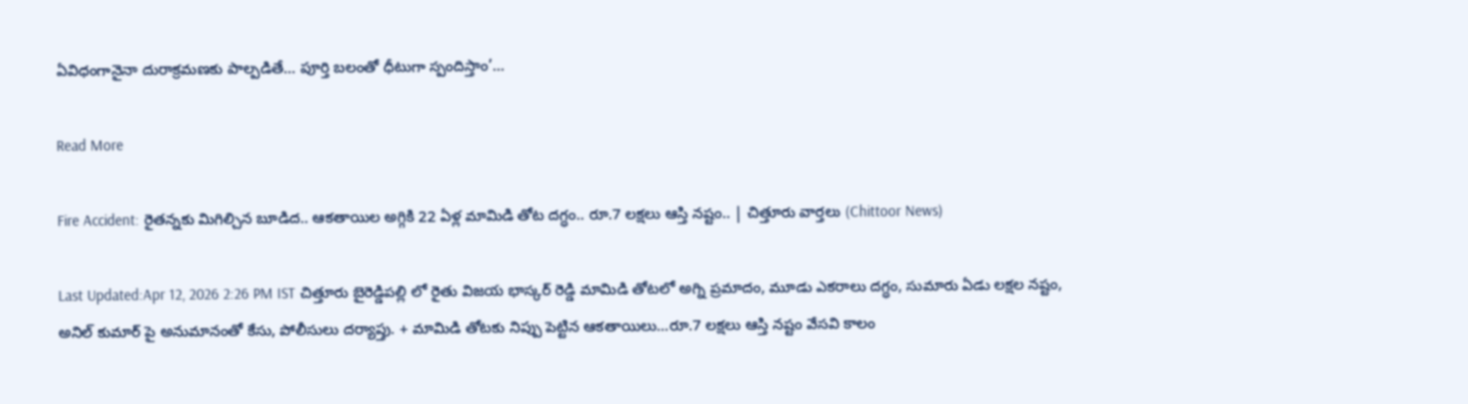ఏవిధంగానైనా దురాక్రమణకు పాల్పడితే… పూర్తి బలంతో ధీటుగా స్పందిస్తాం’…

Read More

Fire Accident: రైతన్నకు మిగిల్చిన బూడిద.. ఆకతాయిల అగ్గికి 22 ఏళ్ల మామిడి తోట దగ్ధం.. రూ.7 లక్షలు ఆస్తి నష్టం.. | చిత్తూరు వార్తలు (Chittoor News)

Last Updated:Apr 12, 2026 2:26 PM IST చిత్తూరు బైరెడ్డిపల్లి లో రైతు విజయ భాస్కర్ రెడ్డి మామిడి తోటలో అగ్ని ప్రమాదం, మూడు ఎకరాలు దగ్ధం, సుమారు ఏడు లక్షల నష్టం, అనిల్ కుమార్ పై అనుమానంతో కేసు, పోలీసులు దర్యాప్తు. + మామిడి తోటకు నిప్పు పెట్టిన ఆకతాయిలు…రూ.7 లక్షలు ఆస్తి నష్టం వేసవి కాలం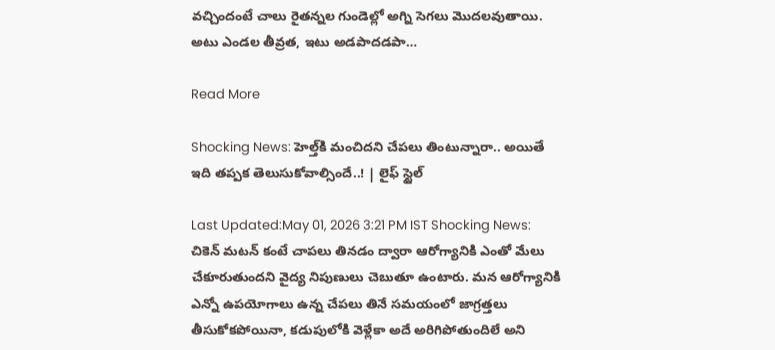వచ్చిందంటే చాలు రైతన్నల గుండెల్లో అగ్ని సెగలు మొదలవుతాయి. అటు ఎండల తీవ్రత, ఇటు అడపాదడపా…

Read More

Shocking News: హెల్త్‌కి మంచిదని చేపలు తింటున్నారా.. అయితే ఇది తప్పక తెలుసుకోవాల్సిందే..! | లైఫ్ స్టైల్

Last Updated:May 01, 2026 3:21 PM IST Shocking News: చికెన్ మటన్ కంటే చాపలు తినడం ద్వారా ఆరోగ్యానికి ఎంతో మేలు చేకూరుతుందని వైద్య నిపుణులు చెబుతూ ఉంటారు. మన ఆరోగ్యానికి ఎన్నో ఉపయోగాలు ఉన్న చేపలు తినే సమయంలో జాగ్రత్తలు తీసుకోకపోయినా, కడుపులోకి వెళ్లేకా అదే అరిగిపోతుందిలే అని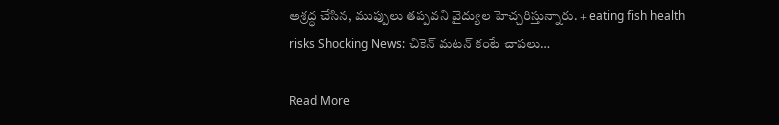అశ్రద్ధ చేసిన, ముప్పులు తప్పవని వైద్యుల హెచ్చరిస్తున్నారు. + eating fish health risks Shocking News: చికెన్ మటన్ కంటే చాపలు…

Read More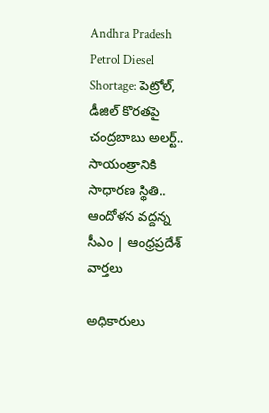Andhra Pradesh Petrol Diesel Shortage: పెట్రోల్, డీజిల్ కొరతపై చంద్రబాబు అలర్ట్.. సాయంత్రానికి సాధారణ స్థితి.. ఆందోళన వద్దన్న సీఎం | ఆంధ్రప్రదేశ్ వార్తలు

అధికారులు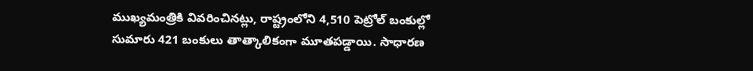ముఖ్యమంత్రికి వివరించినట్లు, రాష్ట్రంలోని 4,510 పెట్రోల్ బంకుల్లో సుమారు 421 బంకులు తాత్కాలికంగా మూతపడ్డాయి. సాధారణ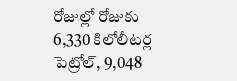రోజుల్లో రోజుకు 6,330 కిలోలీటర్ల పెట్రోల్, 9,048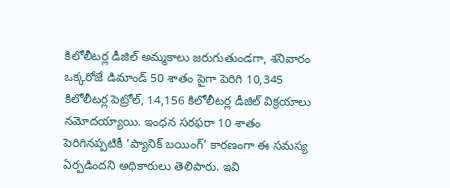కిలోలీటర్ల డీజిల్ అమ్మకాలు జరుగుతుండగా, శనివారం ఒక్కరోజే డిమాండ్ 50 శాతం పైగా పెరిగి 10,345 కిలోలీటర్ల పెట్రోల్, 14,156 కిలోలీటర్ల డీజిల్ విక్రయాలు నమోదయ్యాయి. ఇంధన సరఫరా 10 శాతం పెరిగినప్పటికీ ‘ప్యానిక్ బయింగ్’ కారణంగా ఈ సమస్య ఏర్పడిందని అధికారులు తెలిపారు. ఇవి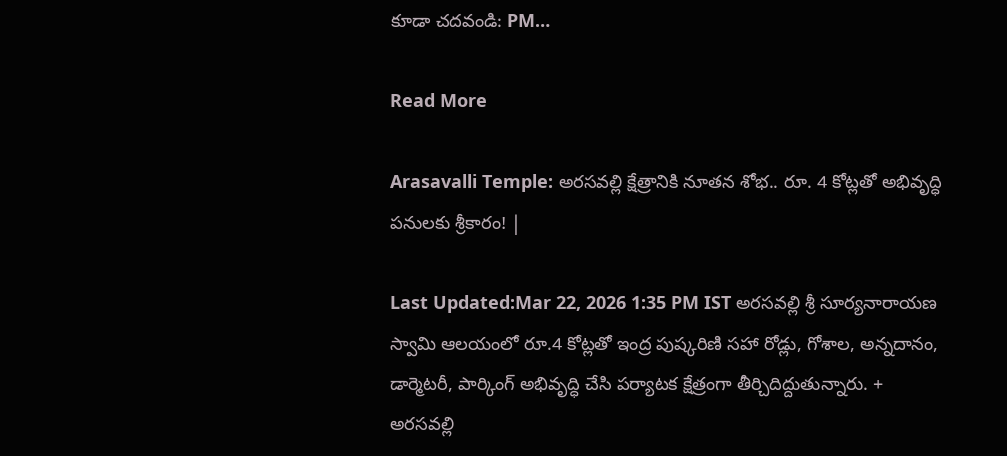కూడా చదవండి: PM…

Read More

Arasavalli Temple: అరసవల్లి క్షేత్రానికి నూతన శోభ.. రూ. 4 కోట్లతో అభివృద్ధి పనులకు శ్రీకారం! |

Last Updated:Mar 22, 2026 1:35 PM IST అరసవల్లి శ్రీ సూర్యనారాయణ స్వామి ఆలయంలో రూ.4 కోట్లతో ఇంద్ర పుష్కరిణి సహా రోడ్లు, గోశాల, అన్నదానం, డార్మెటరీ, పార్కింగ్ అభివృద్ధి చేసి పర్యాటక క్షేత్రంగా తీర్చిదిద్దుతున్నారు. + అరసవల్లి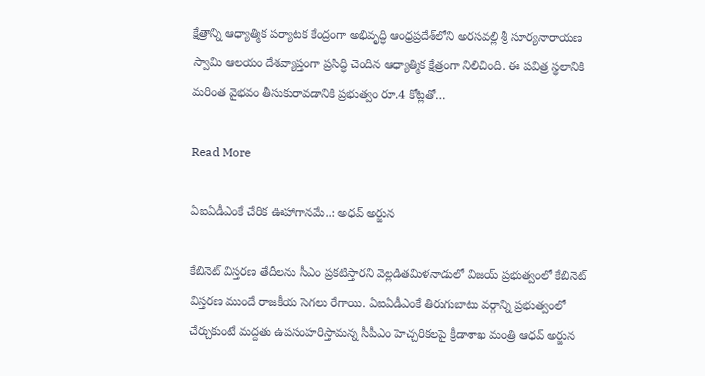క్షేత్రాన్ని ఆధ్యాత్మిక పర్యాటక కేంద్రంగా అభివృద్ధి ఆంధ్రప్రదేశ్‌లోని అరసవల్లి శ్రీ సూర్యనారాయణ స్వామి ఆలయం దేశవ్యాప్తంగా ప్రసిద్ధి చెందిన ఆధ్యాత్మిక క్షేత్రంగా నిలిచింది. ఈ పవిత్ర స్థలానికి మరింత వైభవం తీసుకురావడానికి ప్రభుత్వం రూ.4 కోట్లతో…

Read More

ఏఐఏడీఎంకే చేరిక ఊహాగానమే..: అధవ్‌ అర్జున

కేబినెట్ విస్తరణ తేదీలను సీఎం ప్రకటిస్తారని వెల్లడితమిళనాడులో విజయ్ ప్రభుత్వంలో కేబినెట్ విస్తరణ ముందే రాజకీయ సెగలు రేగాయి. ఏఐఏడీఎంకే తిరుగుబాటు వర్గాన్ని ప్రభుత్వంలో చేర్చుకుంటే మద్దతు ఉపసంహరిస్తామన్న సీపీఎం హెచ్చరికలపై క్రీడాశాఖ మంత్రి ఆధవ్ అర్జున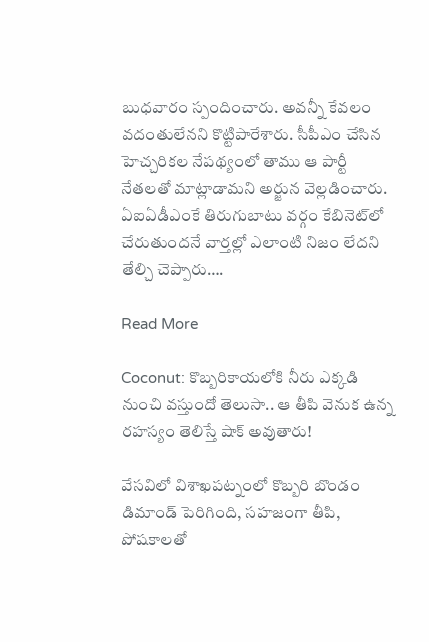బుధవారం స్పందించారు. అవన్నీ కేవలం వదంతులేనని కొట్టిపారేశారు. సీపీఎం చేసిన హెచ్చరికల నేపథ్యంలో తాము ఆ పార్టీ నేతలతో మాట్లాడామని అర్జున వెల్లడించారు. ఏఐఏడీఎంకే తిరుగుబాటు వర్గం కేబినెట్‌లో చేరుతుందనే వార్తల్లో ఎలాంటి నిజం లేదని తేల్చి చెప్పారు….

Read More

Coconut: కొబ్బరికాయలోకి నీరు ఎక్కడి నుంచి వస్తుందో తెలుసా.. ఆ తీపి వెనుక ఉన్న రహస్యం తెలిస్తే షాక్ అవుతారు!

వేసవిలో విశాఖపట్నంలో కొబ్బరి బొండం డిమాండ్ పెరిగింది, సహజంగా తీపి, పోషకాలతో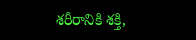శరీరానికి శక్తి,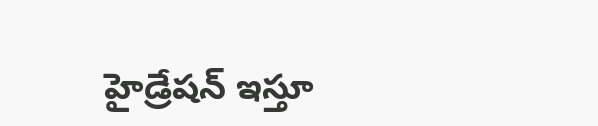హైడ్రేషన్ ఇస్తూ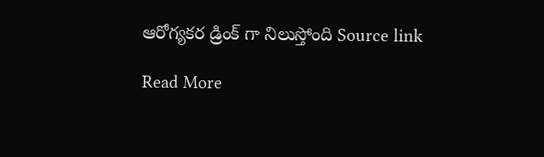ఆరోగ్యకర డ్రింక్ గా నిలుస్తోంది Source link

Read More